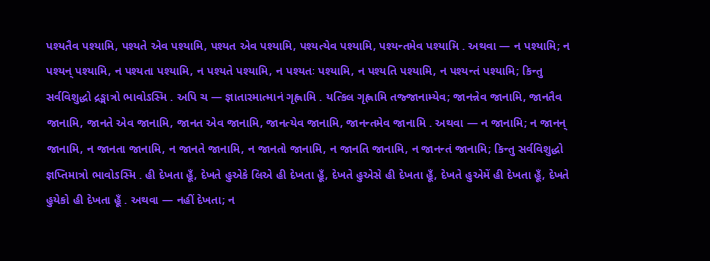પશ્યતૈવ પશ્યામિ, પશ્યતે એવ પશ્યામિ, પશ્યત એવ પશ્યામિ, પશ્યત્યેવ પશ્યામિ, પશ્યન્તમેવ પશ્યામિ . અથવા — ન પશ્યામિ; ન પશ્યન્ પશ્યામિ, ન પશ્યતા પશ્યામિ, ન પશ્યતે પશ્યામિ, ન પશ્યતઃ પશ્યામિ, ન પશ્યતિ પશ્યામિ, ન પશ્યન્તં પશ્યામિ; કિન્તુ સર્વવિશુદ્ધો દ્રઙ્માત્રો ભાવોઽસ્મિ . અપિ ચ — જ્ઞાતારમાત્માનં ગૃહ્ણામિ . યત્કિલ ગૃહ્ણામિ તજ્જાનામ્યેવ; જાનન્નેવ જાનામિ, જાનતૈવ જાનામિ, જાનતે એવ જાનામિ, જાનત એવ જાનામિ, જાનત્યેવ જાનામિ, જાનન્તમેવ જાનામિ . અથવા — ન જાનામિ; ન જાનન્ જાનામિ, ન જાનતા જાનામિ, ન જાનતે જાનામિ, ન જાનતો જાનામિ, ન જાનતિ જાનામિ, ન જાનન્તં જાનામિ; કિન્તુ સર્વવિશુદ્ધો જ્ઞપ્તિમાત્રો ભાવોઽસ્મિ . હી દેખતા હૂઁ, દેખતે હુએકે લિએ હી દેખતા હૂઁ, દેખતે હુએસે હી દેખતા હૂઁ, દેખતે હુએમેં હી દેખતા હૂઁ, દેખતે હુયેકો હી દેખતા હૂઁ . અથવા — નહીં દેખતા; ન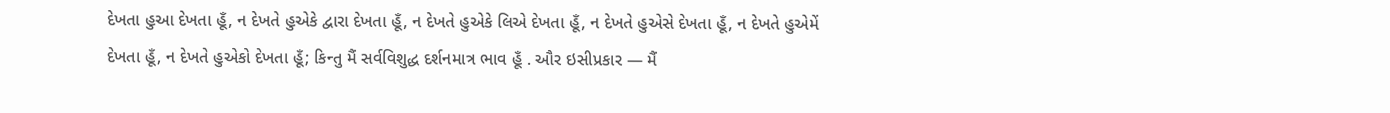દેખતા હુઆ દેખતા હૂઁ, ન દેખતે હુએકે દ્વારા દેખતા હૂઁ, ન દેખતે હુએકે લિએ દેખતા હૂઁ, ન દેખતે હુએસે દેખતા હૂઁ, ન દેખતે હુએમેં દેખતા હૂઁ, ન દેખતે હુએકો દેખતા હૂઁ; કિન્તુ મૈં સર્વવિશુદ્ધ દર્શનમાત્ર ભાવ હૂઁ . ઔર ઇસીપ્રકાર — મૈં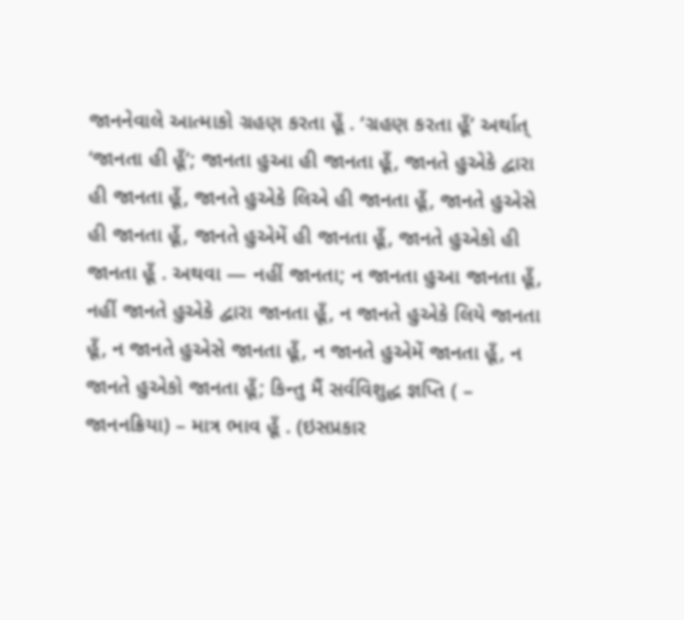જાનનેવાલે આત્માકો ગ્રહણ કરતા હૂઁ . ‘ગ્રહણ કરતા હૂઁ’ અર્થાત્ ‘જાનતા હી હૂઁ’; જાનતા હુઆ હી જાનતા હૂઁ, જાનતે હુએકે દ્વારા હી જાનતા હૂઁ, જાનતે હુએકે લિએ હી જાનતા હૂઁ, જાનતે હુએસે હી જાનતા હૂઁ, જાનતે હુએમેં હી જાનતા હૂઁ, જાનતે હુએકો હી જાનતા હૂઁ . અથવા — નહીં જાનતા; ન જાનતા હુઆ જાનતા હૂઁ, નહીં જાનતે હુએકે દ્વારા જાનતા હૂઁ, ન જાનતે હુએકે લિયે જાનતા હૂઁ, ન જાનતે હુએસે જાનતા હૂઁ, ન જાનતે હુએમેં જાનતા હૂઁ, ન જાનતે હુએકો જાનતા હૂઁ; કિન્તુ મૈં સર્વવિશુદ્ધ જ્ઞપ્તિ ( – જાનનક્રિયા) – માત્ર ભાવ હૂઁ . (ઇસપ્રકાર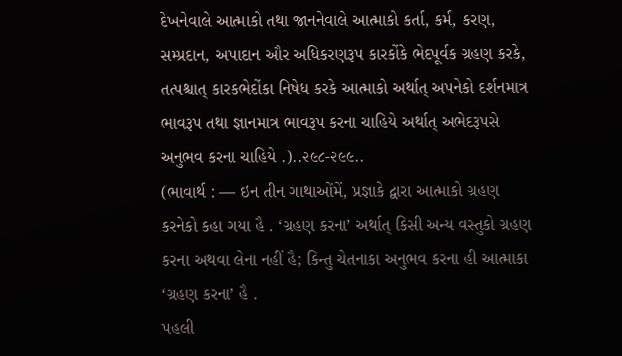દેખનેવાલે આત્માકો તથા જાનનેવાલે આત્માકો કર્તા, કર્મ, કરણ, સમ્પ્રદાન, અપાદાન ઔર અધિકરણરૂપ કારકોંકે ભેદપૂર્વક ગ્રહણ કરકે, તત્પશ્ચાત્ કારકભેદોંકા નિષેધ કરકે આત્માકો અર્થાત્ અપનેકો દર્શનમાત્ર ભાવરૂપ તથા જ્ઞાનમાત્ર ભાવરૂપ કરના ચાહિયે અર્થાત્ અભેદરૂપસે અનુભવ કરના ચાહિયે .)..૨૯૮-૨૯૯..
(ભાવાર્થ : — ઇન તીન ગાથાઓંમેં, પ્રજ્ઞાકે દ્વારા આત્માકો ગ્રહણ કરનેકો કહા ગયા હૈ . ‘ગ્રહણ કરના’ અર્થાત્ કિસી અન્ય વસ્તુકો ગ્રહણ કરના અથવા લેના નહીં હૈ; કિન્તુ ચેતનાકા અનુભવ કરના હી આત્માકા ‘ગ્રહણ કરના’ હૈ .
પહલી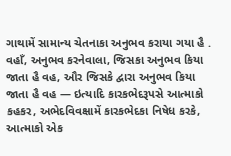ગાથામેં સામાન્ય ચેતનાકા અનુભવ કરાયા ગયા હૈ . વહાઁ, અનુભવ કરનેવાલા, જિસકા અનુભવ કિયા જાતા હૈ વહ, ઔર જિસકે દ્વારા અનુભવ કિયા જાતા હૈ વહ — ઇત્યાદિ કારકભેદરૂપસે આત્માકો કહકર, અભેદવિવક્ષામેં કારકભેદકા નિષેધ કરકે, આત્માકો એક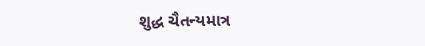શુદ્ધ ચૈતન્યમાત્ર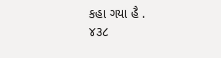કહા ગયા હૈ .
૪૩૮